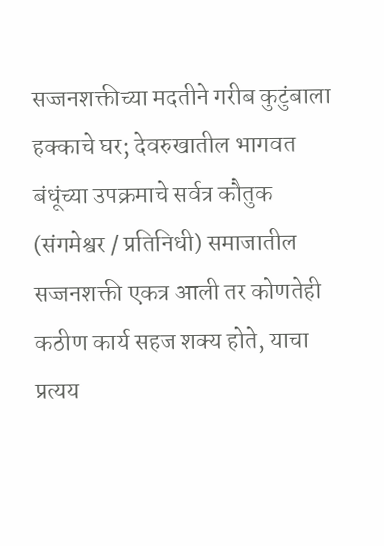सज्जनशक्तीच्या मदतीने गरीब कुटुंबाला हक्काचे घर; देवरुखातील भागवत बंधूंच्या उपक्रमाचे सर्वत्र कौतुक
(संगमेश्वर / प्रतिनिधी) समाजातील सज्जनशक्ती एकत्र आली तर कोणतेही कठीण कार्य सहज शक्य होते, याचा प्रत्यय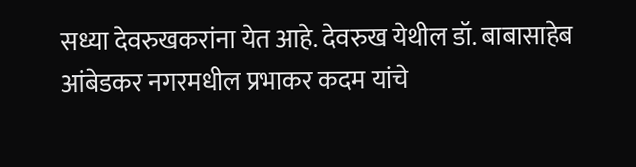सध्या देवरुखकरांना येत आहे. देवरुख येथील डॉ. बाबासाहेब आंबेडकर नगरमधील प्रभाकर कदम यांचे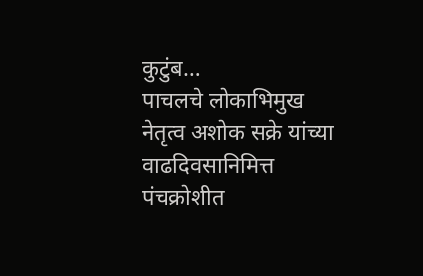कुटुंब…
पाचलचे लोकाभिमुख नेतृत्व अशोक सक्रे यांच्या वाढदिवसानिमित्त पंचक्रोशीत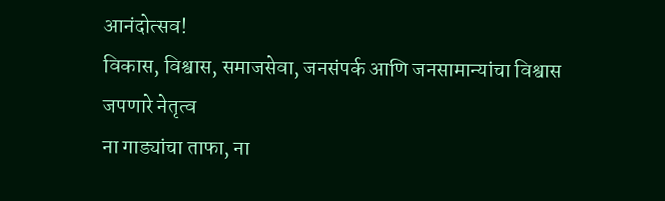आनंदोत्सव!
विकास, विश्वास, समाजसेवा, जनसंपर्क आणि जनसामान्यांचा विश्वास जपणारे नेतृत्व
ना गाड्यांचा ताफा, ना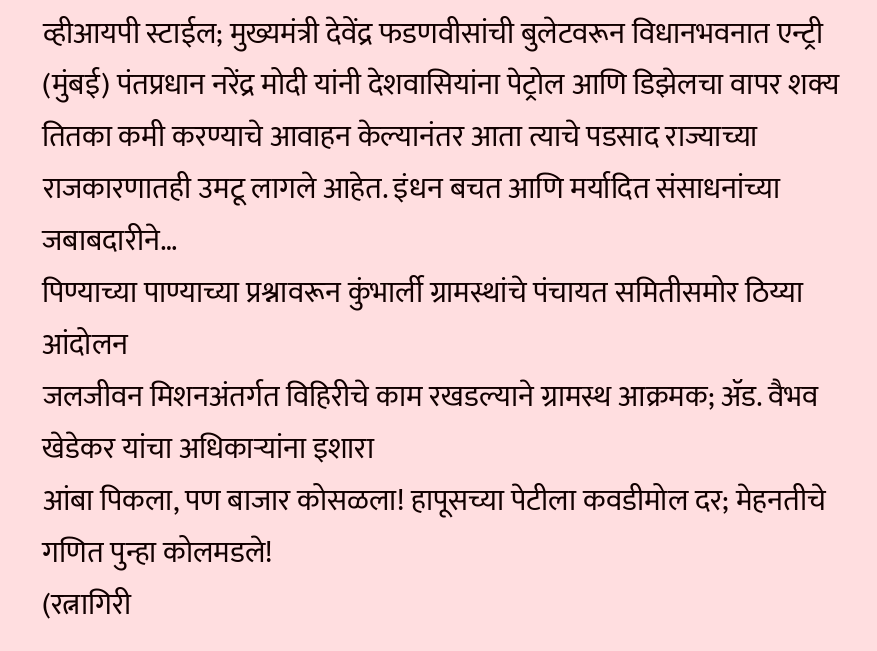व्हीआयपी स्टाईल; मुख्यमंत्री देवेंद्र फडणवीसांची बुलेटवरून विधानभवनात एन्ट्री
(मुंबई) पंतप्रधान नरेंद्र मोदी यांनी देशवासियांना पेट्रोल आणि डिझेलचा वापर शक्य तितका कमी करण्याचे आवाहन केल्यानंतर आता त्याचे पडसाद राज्याच्या राजकारणातही उमटू लागले आहेत. इंधन बचत आणि मर्यादित संसाधनांच्या जबाबदारीने…
पिण्याच्या पाण्याच्या प्रश्नावरून कुंभार्ली ग्रामस्थांचे पंचायत समितीसमोर ठिय्या आंदोलन
जलजीवन मिशनअंतर्गत विहिरीचे काम रखडल्याने ग्रामस्थ आक्रमक; ॲड. वैभव खेडेकर यांचा अधिकाऱ्यांना इशारा
आंबा पिकला, पण बाजार कोसळला! हापूसच्या पेटीला कवडीमोल दर; मेहनतीचे गणित पुन्हा कोलमडले!
(रत्नागिरी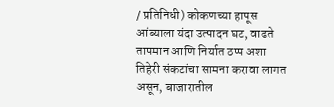/ प्रतिनिधी) कोकणच्या हापूस आंब्याला यंदा उत्पादन घट, वाढते तापमान आणि निर्यात ठप्प अशा तिहेरी संकटांचा सामना करावा लागत असून, बाजारातील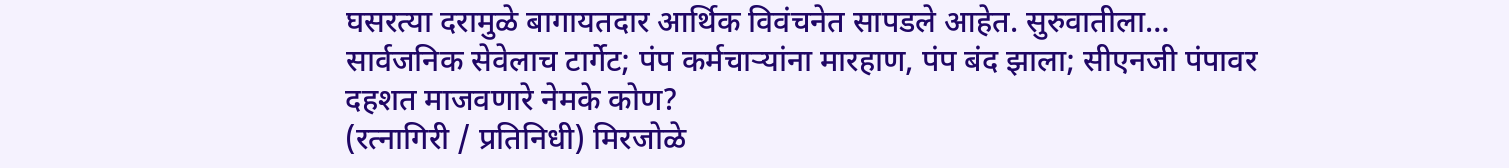घसरत्या दरामुळे बागायतदार आर्थिक विवंचनेत सापडले आहेत. सुरुवातीला…
सार्वजनिक सेवेलाच टार्गेट; पंप कर्मचाऱ्यांना मारहाण, पंप बंद झाला; सीएनजी पंपावर दहशत माजवणारे नेमके कोण?
(रत्नागिरी / प्रतिनिधी) मिरजोळे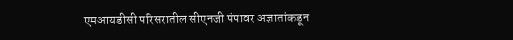एमआयडीसी परिसरातील सीएनजी पंपावर अज्ञातांकडून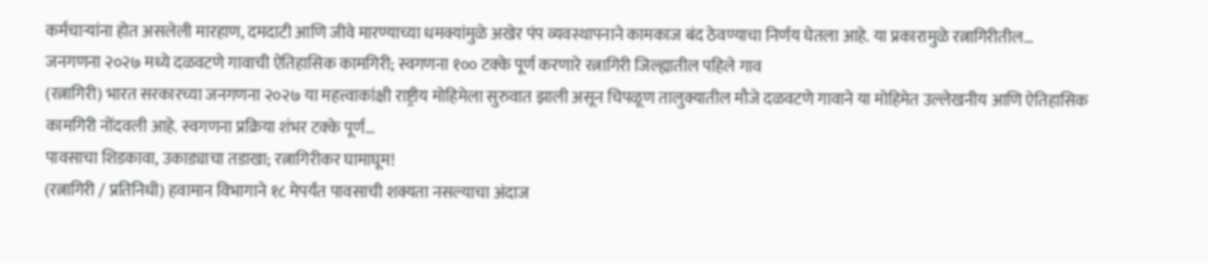कर्मचाऱ्यांना होत असलेली मारहाण, दमदाटी आणि जीवे मारण्याच्या धमक्यांमुळे अखेर पंप व्यवस्थापनाने कामकाज बंद ठेवण्याचा निर्णय घेतला आहे. या प्रकारामुळे रत्नागिरीतील…
जनगणना २०२७ मध्ये दळवटणे गावाची ऐतिहासिक कामगिरी; स्वगणना १०० टक्के पूर्ण करणारे रत्नागिरी जिल्ह्यातील पहिले गाव
(रत्नागिरी) भारत सरकारच्या जनगणना २०२७ या महत्त्वाकांक्षी राष्ट्रीय मोहिमेला सुरुवात झाली असून चिपळूण तालुक्यातील मौजे दळवटणे गावाने या मोहिमेत उल्लेखनीय आणि ऐतिहासिक कामगिरी नोंदवली आहे. स्वगणना प्रक्रिया शंभर टक्के पूर्ण…
पावसाचा शिडकावा, उकाड्याचा तडाखा; रत्नागिरीकर घामाघूम!
(रत्नागिरी / प्रतिनिधी) हवामान विभागाने १८ मेपर्यंत पावसाची शक्यता नसल्याचा अंदाज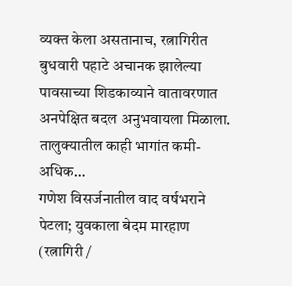व्यक्त केला असतानाच, रत्नागिरीत बुधवारी पहाटे अचानक झालेल्या पावसाच्या शिडकाव्याने वातावरणात अनपेक्षित बदल अनुभवायला मिळाला. तालुक्यातील काही भागांत कमी-अधिक…
गणेश विसर्जनातील वाद वर्षभराने पेटला; युवकाला बेदम मारहाण
(रत्नागिरी /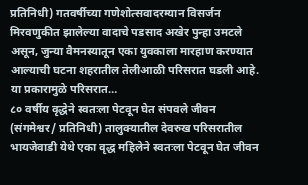प्रतिनिधी) गतवर्षीच्या गणेशोत्सवादरम्यान विसर्जन मिरवणुकीत झालेल्या वादाचे पडसाद अखेर पुन्हा उमटले असून, जुन्या वैमनस्यातून एका युवकाला मारहाण करण्यात आल्याची घटना शहरातील तेलीआळी परिसरात घडली आहे. या प्रकारामुळे परिसरात…
८० वर्षीय वृद्धेने स्वतःला पेटवून घेत संपवले जीवन
(संगमेश्वर/ प्रतिनिधी) तालुक्यातील देवरुख परिसरातील भायजेवाडी येथे एका वृद्ध महिलेने स्वतःला पेटवून घेत जीवन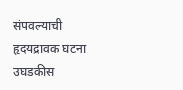संपवल्याची हृदयद्रावक घटना उघडकीस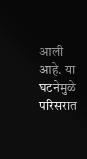आली आहे. या घटनेमुळे परिसरात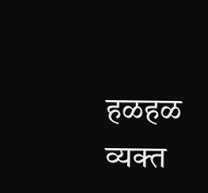हळहळ व्यक्त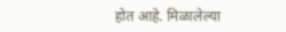होत आहे. मिळालेल्या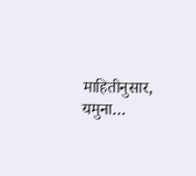माहितीनुसार, यमुना…